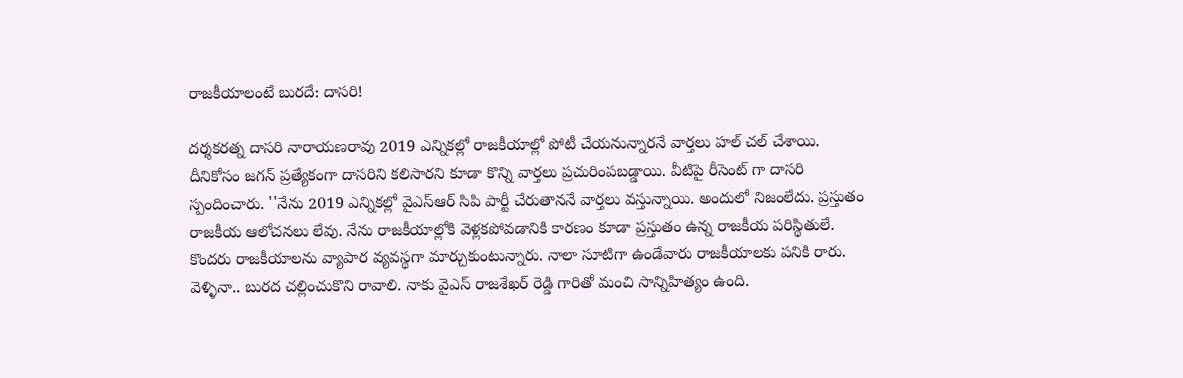రాజకీయాలంటే బురదే: దాసరి!

దర్శకరత్న దాసరి నారాయణరావు 2019 ఎన్నికల్లో రాజకీయాల్లో పోటీ చేయనున్నారనే వార్తలు హల్ చల్ చేశాయి. దీనికోసం జగన్ ప్రత్యేకంగా దాసరిని కలిసారని కూడా కొన్ని వార్తలు ప్రచురింపబడ్డాయి. వీటిపై రీసెంట్ గా దాసరి స్పందించారు. ''నేను 2019 ఎన్నికల్లో వైఎస్ఆర్ సిపి పార్టీ చేరుతాననే వార్తలు వస్తున్నాయి. అందులో నిజంలేదు. ప్రస్తుతం రాజకీయ ఆలోచనలు లేవు. నేను రాజకీయాల్లోకి వెళ్లకపోవడానికి కారణం కూడా ప్రస్తుతం ఉన్న రాజకీయ పరిస్థితులే. కొందరు రాజకీయాలను వ్యాపార వ్యవస్థగా మార్చుకుంటున్నారు. నాలా సూటిగా ఉండేవారు రాజకీయాలకు పనికి రారు. వెళ్ళినా.. బురద చల్లించుకొని రావాలి. నాకు వైఎస్ రాజశేఖర్ రెడ్డి గారితో మంచి సాన్నిహిత్యం ఉంది.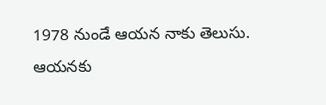1978 నుండే ఆయన నాకు తెలుసు. ఆయనకు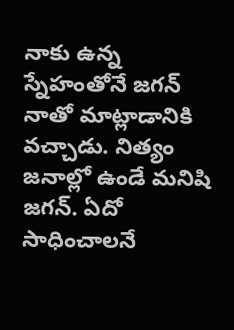నాకు ఉన్న స్నేహంతోనే జగన్ నాతో మాట్లాడానికి వచ్చాడు. నిత్యం జనాల్లో ఉండే మనిషి జగన్. ఏదో సాధించాలనే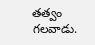తత్వం గలవాడు.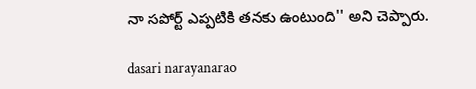నా సపోర్ట్ ఎప్పటికి తనకు ఉంటుంది'' అని చెప్పారు.

dasari narayanarao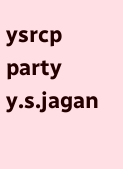ysrcp party
y.s.jagan